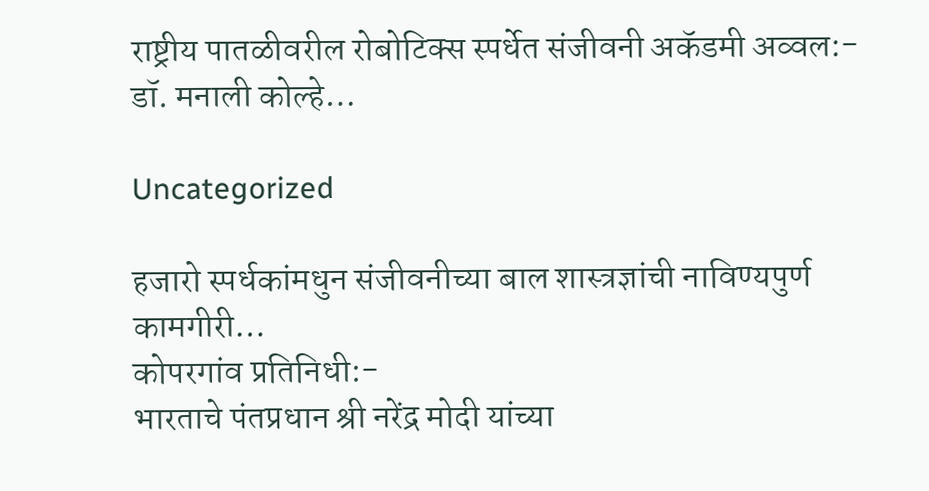राष्ट्रीय पातळीवरील रोबोटिक्स स्पर्धेत संजीवनी अकॅडमी अव्वल:- डॉ. मनाली कोल्हे…

Uncategorized

हजारो स्पर्धकांमधुन संजीवनीच्या बाल शास्त्रज्ञांची नाविण्यपुर्ण कामगीरी…
कोपरगांव प्रतिनिधी:-
भारताचे पंतप्रधान श्री नरेंद्र मोदी यांच्या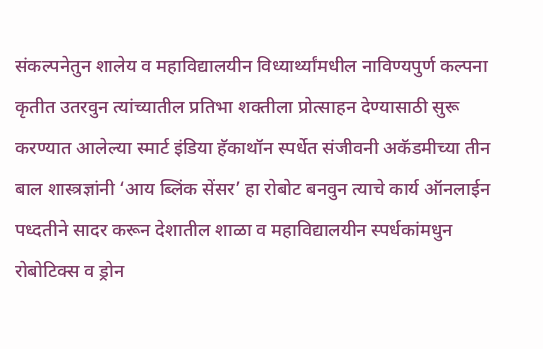संकल्पनेतुन शालेय व महाविद्यालयीन विध्यार्थ्यांमधील नाविण्यपुर्ण कल्पना कृतीत उतरवुन त्यांच्यातील प्रतिभा शक्तीला प्रोत्साहन देण्यासाठी सुरू करण्यात आलेल्या स्मार्ट इंडिया हॅकाथॉन स्पर्धेत संजीवनी अकॅडमीच्या तीन बाल शास्त्रज्ञांनी ‘आय ब्लिंक सेंसर’ हा रोबोट बनवुन त्याचे कार्य ऑनलाईन पध्दतीने सादर करून देशातील शाळा व महाविद्यालयीन स्पर्धकांमधुन रोबोटिक्स व ड्रोन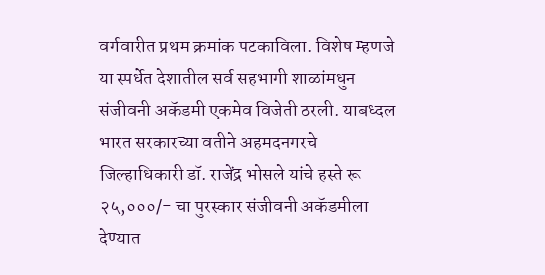वर्गवारीत प्रथम क्रमांक पटकाविला. विशेष म्हणजे या स्पर्धेत देशातील सर्व सहभागी शाळांमधुन संजीवनी अकॅडमी एकमेव विजेती ठरली. याबध्दल भारत सरकारच्या वतीने अहमदनगरचे जिल्हाधिकारी डॉ. राजेंद्र भोसले यांचे हस्ते रू २५,०००/- चा पुरस्कार संजीवनी अकॅडमीला देण्यात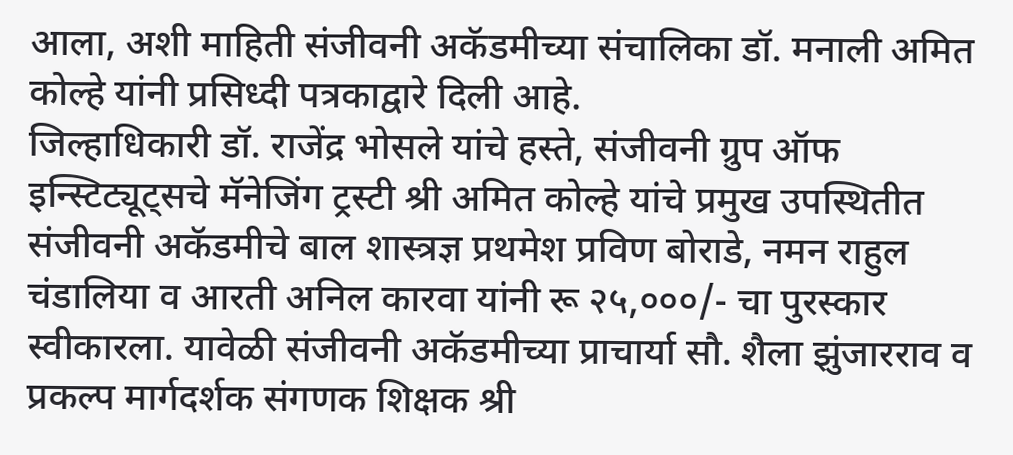आला, अशी माहिती संजीवनी अकॅडमीच्या संचालिका डॉ. मनाली अमित कोल्हे यांनी प्रसिध्दी पत्रकाद्वारे दिली आहे.
जिल्हाधिकारी डॉ. राजेंद्र भोसले यांचे हस्ते, संजीवनी ग्रुप ऑफ इन्स्टिट्यूट्सचे मॅनेजिंग ट्रस्टी श्री अमित कोल्हे यांचे प्रमुख उपस्थितीत संजीवनी अकॅडमीचे बाल शास्त्रज्ञ प्रथमेश प्रविण बोराडे, नमन राहुल चंडालिया व आरती अनिल कारवा यांनी रू २५,०००/- चा पुरस्कार स्वीकारला. यावेळी संजीवनी अकॅडमीच्या प्राचार्या सौ. शैला झुंजारराव व प्रकल्प मार्गदर्शक संगणक शिक्षक श्री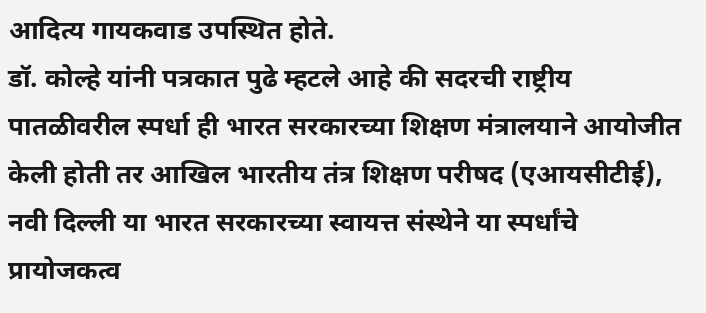आदित्य गायकवाड उपस्थित होते.
डॉ. कोल्हे यांनी पत्रकात पुढे म्हटले आहे की सदरची राष्ट्रीय पातळीवरील स्पर्धा ही भारत सरकारच्या शिक्षण मंत्रालयाने आयोजीत केली होती तर आखिल भारतीय तंत्र शिक्षण परीषद (एआयसीटीई), नवी दिल्ली या भारत सरकारच्या स्वायत्त संस्थेने या स्पर्धांचे प्रायोजकत्व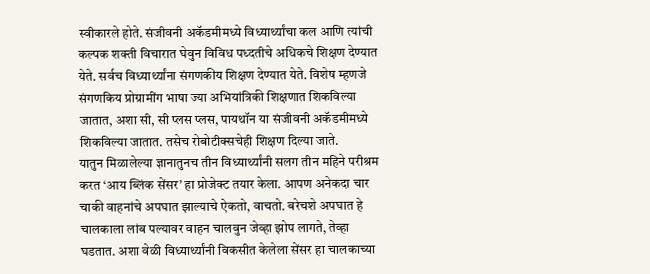स्वीकारले होते. संजीवनी अकॅडमीमध्ये विध्यार्थ्यांचा कल आणि त्यांची कल्पक शक्ती विचारात घेवुन विविध पध्दतीचे अधिकचे शिक्षण देण्यात येते. सर्वच विध्यार्थ्यांना संगणकीय शिक्षण देण्यात येते. विशेष म्हणजे संगणकिय प्रोग्रामींग भाषा ज्या अभियांत्रिकी शिक्षणात शिकविल्या जातात, अशा सी, सी प्लस प्लस, पायथॉन या संजीवनी अकॅडमीमध्ये शिकविल्या जातात. तसेच रोबोटीक्सचेही शिक्षण दिल्या जाते.
यातुन मिळालेल्या ज्ञानातुनच तीन विध्यार्थ्यांनी सलग तीन महिने परीश्रम करत ‘आय ब्लिंक सेंसर’ हा प्रोजेक्ट तयार केला. आपण अनेकदा चार चाकी वाहनांचे अपघात झाल्याचे ऐकतो, वाचतो. बरेचशे अपघात हे चालकाला लांब पल्यावर वाहन चालवुन जेव्हा झोप लागते, तेव्हा घडतात. अशा वेळी विध्यार्थ्यांनी विकसीत केलेला सेंसर हा चालकाच्या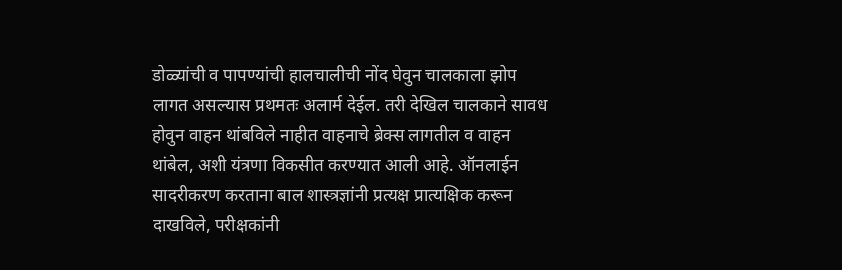डोळ्यांची व पापण्यांची हालचालीची नोंद घेवुन चालकाला झोप लागत असल्यास प्रथमतः अलार्म देईल. तरी देखिल चालकाने सावध होवुन वाहन थांबविले नाहीत वाहनाचे ब्रेक्स लागतील व वाहन थांबेल, अशी यंत्रणा विकसीत करण्यात आली आहे. ऑनलाईन सादरीकरण करताना बाल शास्त्रज्ञांनी प्रत्यक्ष प्रात्यक्षिक करून दाखविले, परीक्षकांनी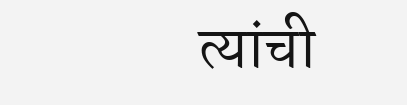त्यांची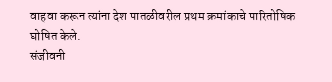वाहवा करून त्यांना देश पातळीवरील प्रथम क्रमांकाचे पारितोषिक घोषित केले.
संजीवनी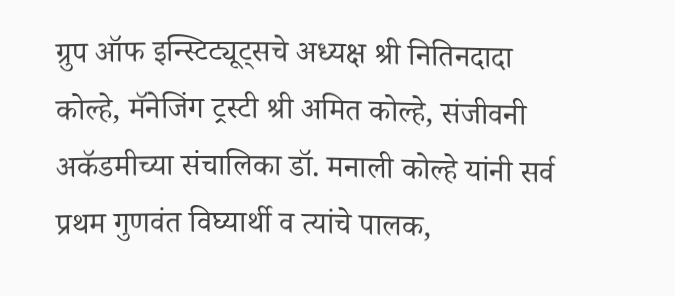ग्रुप ऑफ इन्स्टिट्यूट्सचे अध्यक्ष श्री नितिनदादा कोल्हे, मॅनेजिंग ट्रस्टी श्री अमित कोल्हे, संजीवनी अकॅडमीच्या संचालिका डॉ. मनाली कोल्हे यांनी सर्व प्रथम गुणवंत विघ्यार्थी व त्यांचे पालक,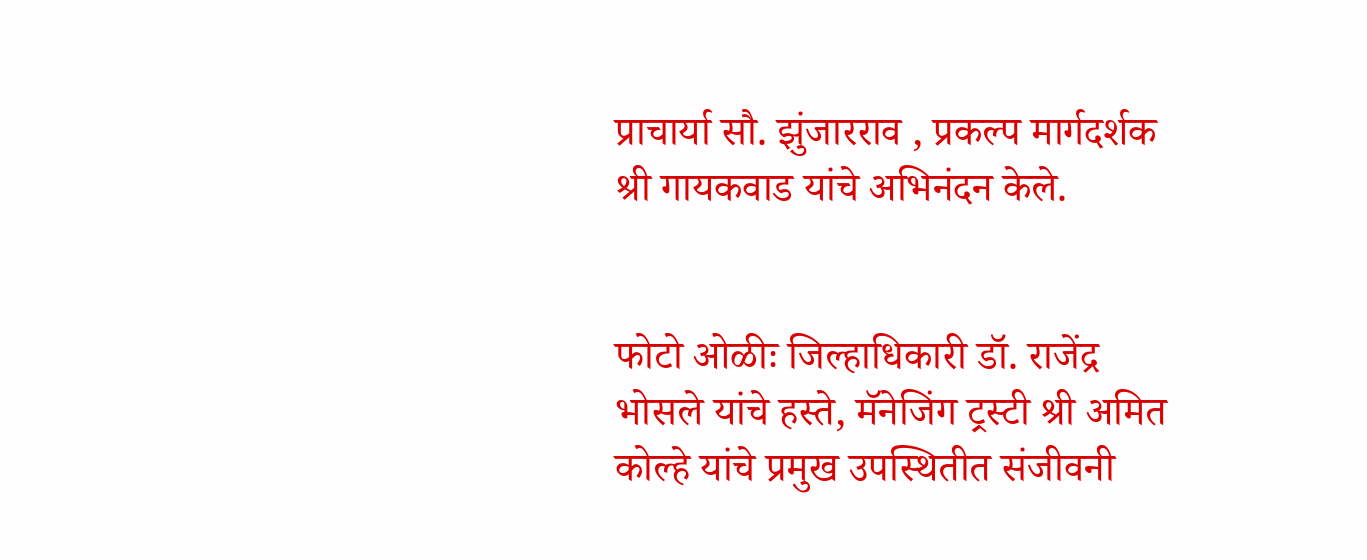प्राचार्या सौ. झुंजारराव , प्रकल्प मार्गदर्शक श्री गायकवाड यांचे अभिनंदन केले.


फोटो ओळीः जिल्हाधिकारी डॉ. राजेंद्र भोसले यांचे हस्ते, मॅनेजिंग ट्रस्टी श्री अमित कोल्हे यांचे प्रमुख उपस्थितीत संजीवनी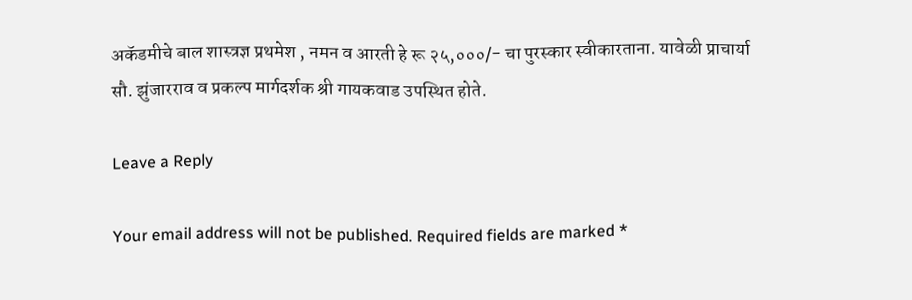अकॅडमीचे बाल शास्त्रज्ञ प्रथमेश , नमन व आरती हे रू २५,०००/- चा पुरस्कार स्वीकारताना. यावेळी प्राचार्या सौ. झुंजारराव व प्रकल्प मार्गदर्शक श्री गायकवाड उपस्थित होते.

Leave a Reply

Your email address will not be published. Required fields are marked *